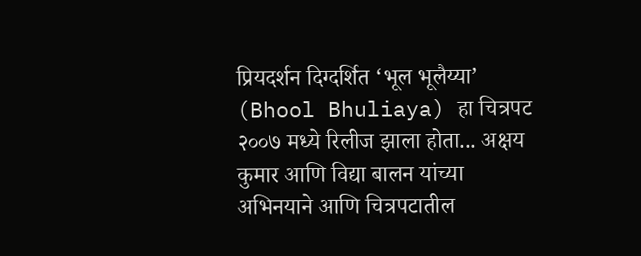प्रियदर्शन दिग्दर्शित ‘भूल भूलैय्या’ (Bhool Bhuliaya) हा चित्रपट २००७ मध्ये रिलीज झाला होता... अक्षय कुमार आणि विद्या बालन यांच्या अभिनयाने आणि चित्रपटातील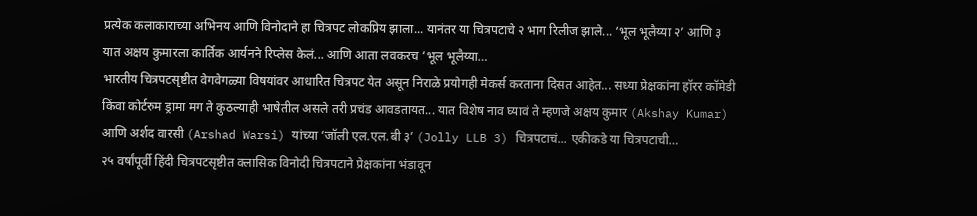प्रत्येक कलाकाराच्या अभिनय आणि विनोदाने हा चित्रपट लोकप्रिय झाला... यानंतर या चित्रपटाचे २ भाग रिलीज झाले... ‘भूल भूलैय्या २’ आणि ३ यात अक्षय कुमारला कार्तिक आर्यनने रिप्लेस केलं... आणि आता लवकरच ‘भूल भूलैय्या…
भारतीय चित्रपटसृष्टीत वेगवेगळ्या विषयांवर आधारित चित्रपट येत असून निराळे प्रयोगही मेकर्स करताना दिसत आहेत... सध्या प्रेक्षकांना हॉरर कॉमेडी किंवा कोर्टरुम ड्रामा मग ते कुठल्याही भाषेतील असले तरी प्रचंड आवडतायत... यात विशेष नाव घ्यावं ते म्हणजे अक्षय कुमार (Akshay Kumar) आणि अर्शद वारसी (Arshad Warsi) यांच्या ‘जॉली एल.एल.बी ३’ (Jolly LLB 3) चित्रपटाचं... एकीकडे या चित्रपटाची…
२५ वर्षांपूर्वी हिंदी चित्रपटसृष्टीत क्लासिक विनोदी चित्रपटाने प्रेक्षकांना भंडावून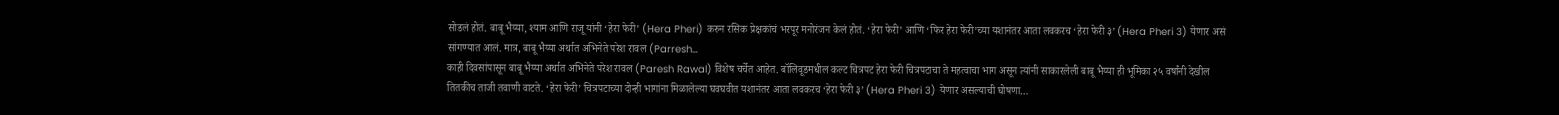सोडलं होतं. बाबू भैय्या, श्याम आणि राजू यांनी ‘हेरा फेरी’ (Hera Pheri) करुन रसिक प्रेक्षकांचं भरपूर मनोरंजन केलं होतं. ‘हेरा फेरी’ आणि ‘फिर हेरा फेरी’च्या यशानंतर आता लवकरच ‘हेरा फेरी ३’ (Hera Pheri 3) येणार असं सांगण्यात आलं. मात्र, बाबू भैय्या अर्थात अभिनेते परेश रावल (Parresh…
काही दिवसांपासून बाबू भैय्या अर्थात अभिनेते परेश रावल (Paresh Rawal) विशेष चर्चेत आहेत. बॉलिवूडमधील कल्ट चित्रपट हेरा फेरी चित्रपटाचा ते महत्वाचा भाग असून त्यांनी साकारलेली बाबू भैय्या ही भूमिका २५ वर्षांनी देखील तितकीच ताजी तवाणी वाटते. ‘हेरा फेरी’ चित्रपटाच्या दोन्ही भागांना मिळालेल्या घवघवीत यशानंतर आता लवकरच ‘हेरा फेरी ३’ (Hera Pheri 3) येणार असल्याची घोषणा…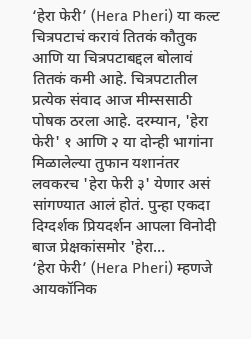‘हेरा फेरी’ (Hera Pheri) या कल्ट चित्रपटाचं करावं तितकं कौतुक आणि या चित्रपटाबद्दल बोलावं तितकं कमी आहे. चित्रपटातील प्रत्येक संवाद आज मीम्ससाठी पोषक ठरला आहे. दरम्यान, 'हेरा फेरी' १ आणि २ या दोन्ही भागांना मिळालेल्या तुफान यशानंतर लवकरच 'हेरा फेरी ३' येणार असं सांगण्यात आलं होतं. पुन्हा एकदा दिग्दर्शक प्रियदर्शन आपला विनोदी बाज प्रेक्षकांसमोर 'हेरा…
‘हेरा फेरी’ (Hera Pheri) म्हणजे आयकॉनिक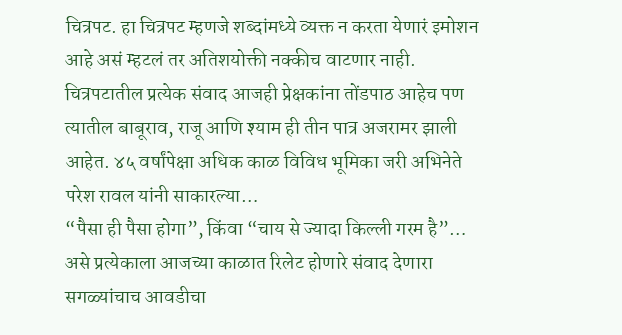चित्रपट. हा चित्रपट म्हणजे शब्दांमध्ये व्यक्त न करता येणारं इमोशन आहे असं म्हटलं तर अतिशयोक्ती नक्कीच वाटणार नाही. चित्रपटातील प्रत्येक संवाद आजही प्रेक्षकांना तोंडपाठ आहेच पण त्यातील बाबूराव, राजू आणि श्याम ही तीन पात्र अजरामर झाली आहेत. ४५ वर्षांपेक्षा अधिक काळ विविध भूमिका जरी अभिनेते परेश रावल यांनी साकारल्या…
“पैसा ही पैसा होगा”, किंवा “चाय से ज्यादा किल्ली गरम है”… असे प्रत्येकाला आजच्या काळात रिलेट होणारे संवाद देणारा सगळ्यांचाच आवडीचा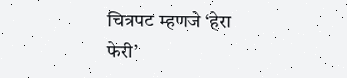चित्रपट म्हणजे ‘हेरा फेरी’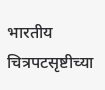भारतीय चित्रपटसृष्टीच्या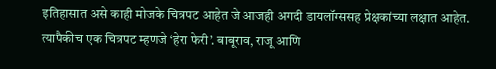इतिहासात असे काही मोजके चित्रपट आहेत जे आजही अगदी डायलॉग्ससह प्रेक्षकांच्या लक्षात आहेत. त्यापैकीच एक चित्रपट म्हणजे ‘हेरा फेरी’. बाबूराव, राजू आणि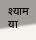श्याम या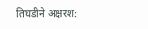तिघडीने अक्षरश: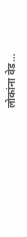लोकांना वेड…